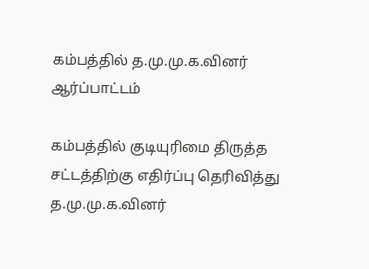கம்பத்தில் த.மு.மு.க.வினர் ஆர்ப்பாட்டம்

கம்பத்தில் குடியுரிமை திருத்த சட்டத்திற்கு எதிர்ப்பு தெரிவித்து த.மு.மு.க.வினர்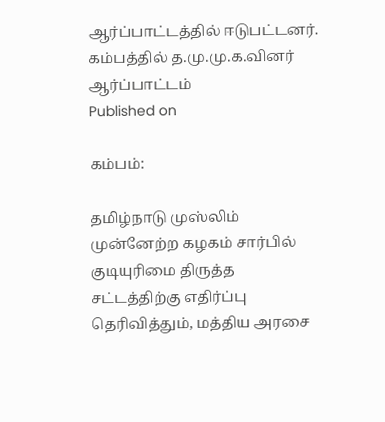ஆர்ப்பாட்டத்தில் ஈடுபட்டனர்.
கம்பத்தில் த.மு.மு.க.வினர் ஆர்ப்பாட்டம்
Published on

கம்பம்:

தமிழ்நாடு முஸ்லிம் முன்னேற்ற கழகம் சார்பில் குடியுரிமை திருத்த சட்டத்திற்கு எதிர்ப்பு தெரிவித்தும், மத்திய அரசை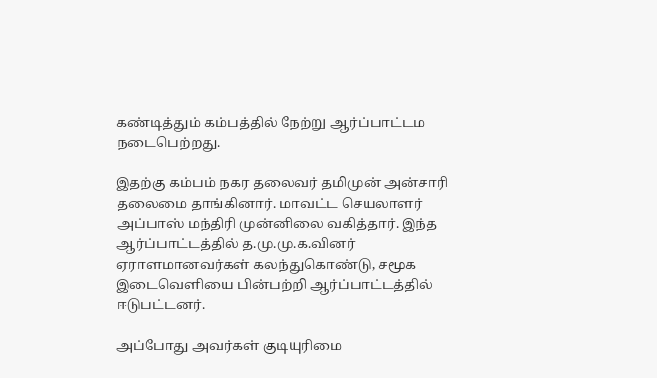கண்டித்தும் கம்பத்தில் நேற்று ஆர்ப்பாட்டம நடைபெற்றது.

இதற்கு கம்பம் நகர தலைவர் தமிமுன் அன்சாரி தலைமை தாங்கினார். மாவட்ட செயலாளர் அப்பாஸ் மந்திரி முன்னிலை வகித்தார். இந்த ஆர்ப்பாட்டத்தில் த.மு.மு.க.வினர் ஏராளமானவர்கள் கலந்துகொண்டு, சமூக இடைவெளியை பின்பற்றி ஆர்ப்பாட்டத்தில் ஈடுபட்டனர்.

அப்போது அவர்கள் குடியுரிமை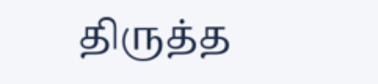திருத்த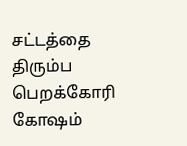சட்டத்தை திரும்ப பெறக்கோரி கோஷம்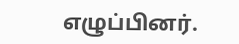எழுப்பினர்.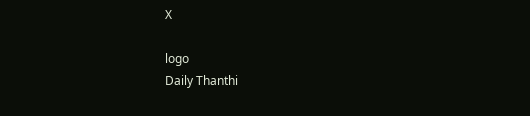X

logo
Daily Thanthi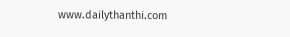www.dailythanthi.com